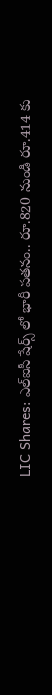LIC Shares: ఎల్ఐసీ షేర్స్ లో భారీ పతనం.. రూ.820 నుండి రూ.414 కు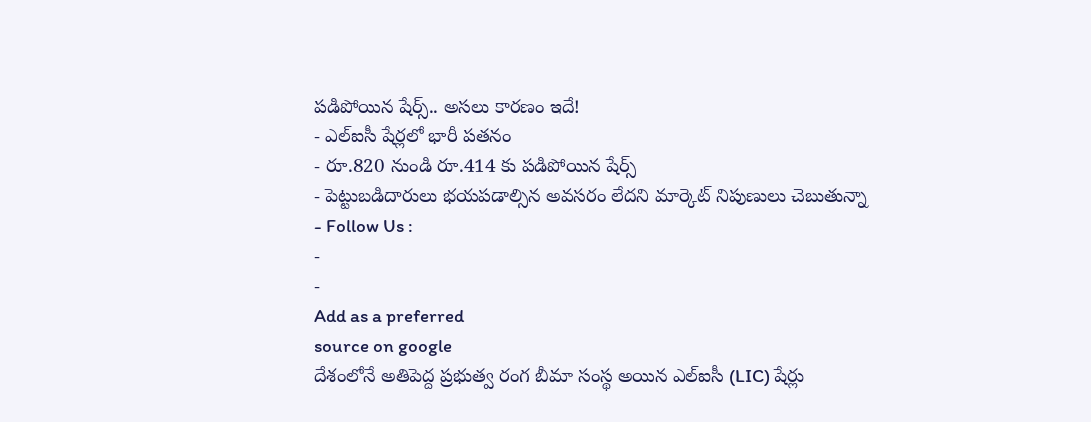పడిపోయిన షేర్స్.. అసలు కారణం ఇదే!
- ఎల్ఐసీ షేర్లలో భారీ పతనం
- రూ.820 నుండి రూ.414 కు పడిపోయిన షేర్స్
- పెట్టుబడిదారులు భయపడాల్సిన అవసరం లేదని మార్కెట్ నిపుణులు చెబుతున్నా
- Follow Us :
-
-
Add as a preferred
source on google
దేశంలోనే అతిపెద్ద ప్రభుత్వ రంగ బీమా సంస్థ అయిన ఎల్ఐసీ (LIC) షేర్లు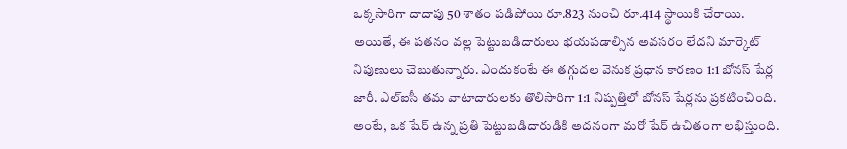ఒక్కసారిగా దాదాపు 50 శాతం పడిపోయి రూ.823 నుంచి రూ.414 స్థాయికి చేరాయి. అయితే, ఈ పతనం వల్ల పెట్టుబడిదారులు భయపడాల్సిన అవసరం లేదని మార్కెట్ నిపుణులు చెబుతున్నారు. ఎందుకంటే ఈ తగ్గుదల వెనుక ప్రధాన కారణం 1:1 బోనస్ షేర్ల జారీ. ఎల్ఐసీ తమ వాటాదారులకు తొలిసారిగా 1:1 నిష్పత్తిలో బోనస్ షేర్లను ప్రకటించింది.
అంటే, ఒక షేర్ ఉన్న ప్రతి పెట్టుబడిదారుడికి అదనంగా మరో షేర్ ఉచితంగా లభిస్తుంది.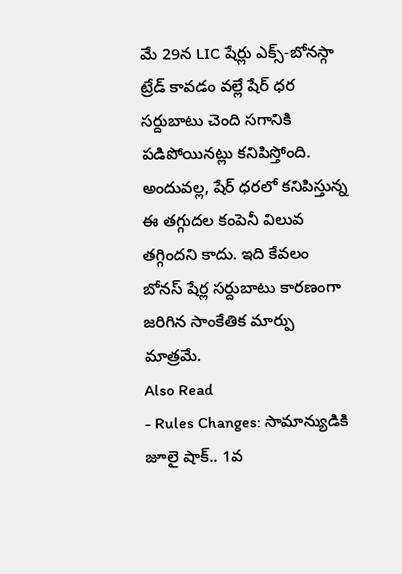మే 29న LIC షేర్లు ఎక్స్-బోనస్గా ట్రేడ్ కావడం వల్లే షేర్ ధర సర్దుబాటు చెంది సగానికి పడిపోయినట్లు కనిపిస్తోంది. అందువల్ల, షేర్ ధరలో కనిపిస్తున్న ఈ తగ్గుదల కంపెనీ విలువ తగ్గిందని కాదు. ఇది కేవలం బోనస్ షేర్ల సర్దుబాటు కారణంగా జరిగిన సాంకేతిక మార్పు మాత్రమే.
Also Read
- Rules Changes: సామాన్యుడికి జూలై షాక్.. 1వ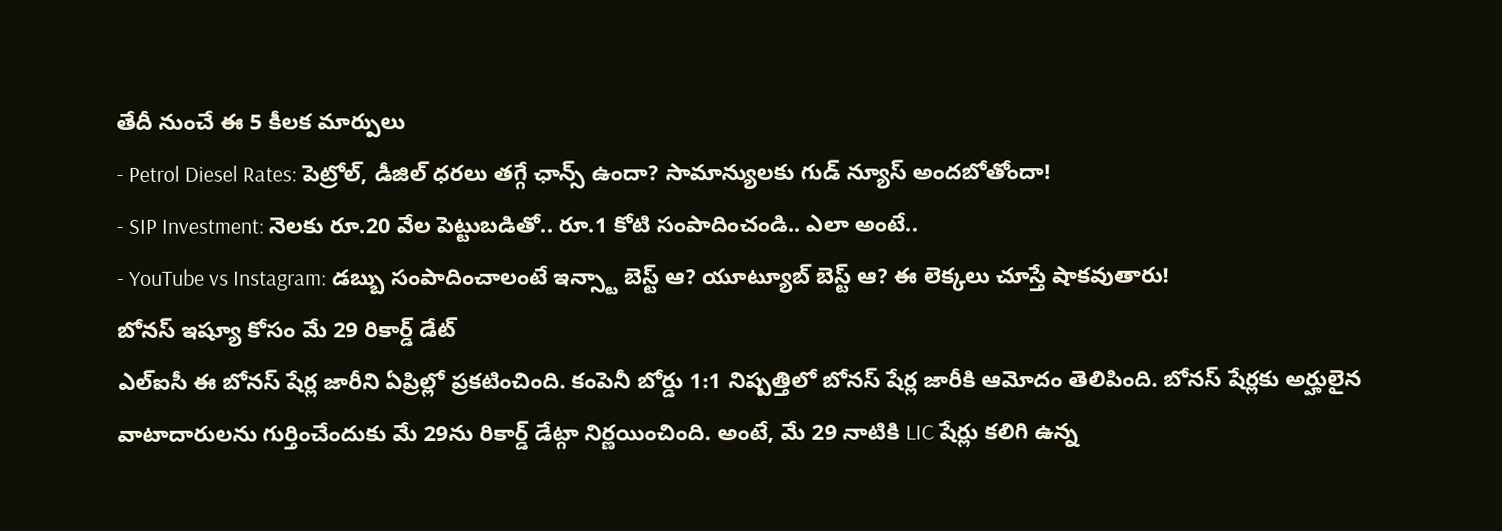తేదీ నుంచే ఈ 5 కీలక మార్పులు
- Petrol Diesel Rates: పెట్రోల్, డీజిల్ ధరలు తగ్గే ఛాన్స్ ఉందా? సామాన్యులకు గుడ్ న్యూస్ అందబోతోందా!
- SIP Investment: నెలకు రూ.20 వేల పెట్టుబడితో.. రూ.1 కోటి సంపాదించండి.. ఎలా అంటే..
- YouTube vs Instagram: డబ్బు సంపాదించాలంటే ఇన్స్టా బెస్ట్ ఆ? యూట్యూబ్ బెస్ట్ ఆ? ఈ లెక్కలు చూస్తే షాకవుతారు!
బోనస్ ఇష్యూ కోసం మే 29 రికార్డ్ డేట్
ఎల్ఐసీ ఈ బోనస్ షేర్ల జారీని ఏప్రిల్లో ప్రకటించింది. కంపెనీ బోర్డు 1:1 నిష్పత్తిలో బోనస్ షేర్ల జారీకి ఆమోదం తెలిపింది. బోనస్ షేర్లకు అర్హులైన వాటాదారులను గుర్తించేందుకు మే 29ను రికార్డ్ డేట్గా నిర్ణయించింది. అంటే, మే 29 నాటికి LIC షేర్లు కలిగి ఉన్న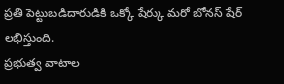ప్రతి పెట్టుబడిదారుడికి ఒక్కో షేర్కు మరో బోనస్ షేర్ లభిస్తుంది.
ప్రభుత్వ వాటాల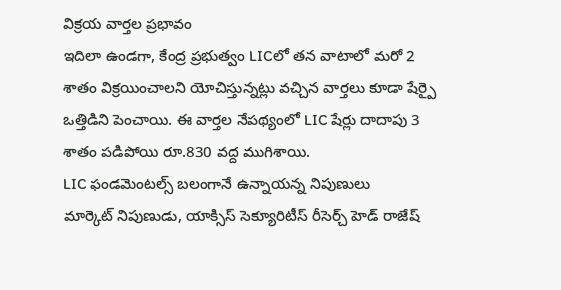విక్రయ వార్తల ప్రభావం
ఇదిలా ఉండగా, కేంద్ర ప్రభుత్వం LICలో తన వాటాలో మరో 2 శాతం విక్రయించాలని యోచిస్తున్నట్లు వచ్చిన వార్తలు కూడా షేర్పై ఒత్తిడిని పెంచాయి. ఈ వార్తల నేపథ్యంలో LIC షేర్లు దాదాపు 3 శాతం పడిపోయి రూ.830 వద్ద ముగిశాయి.
LIC ఫండమెంటల్స్ బలంగానే ఉన్నాయన్న నిపుణులు
మార్కెట్ నిపుణుడు, యాక్సిస్ సెక్యూరిటీస్ రీసెర్చ్ హెడ్ రాజేష్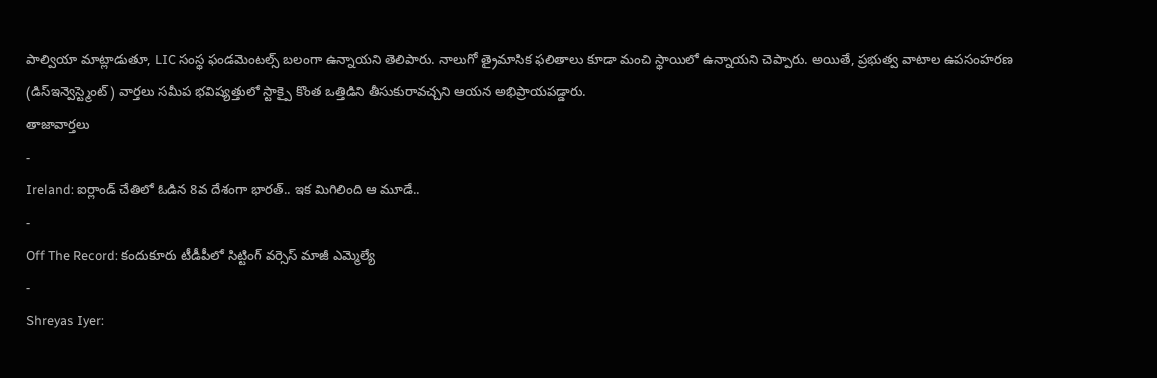పాల్వియా మాట్లాడుతూ, LIC సంస్థ ఫండమెంటల్స్ బలంగా ఉన్నాయని తెలిపారు. నాలుగో త్రైమాసిక ఫలితాలు కూడా మంచి స్థాయిలో ఉన్నాయని చెప్పారు. అయితే, ప్రభుత్వ వాటాల ఉపసంహరణ (డిస్ఇన్వెస్ట్మెంట్) వార్తలు సమీప భవిష్యత్తులో స్టాక్పై కొంత ఒత్తిడిని తీసుకురావచ్చని ఆయన అభిప్రాయపడ్డారు.
తాజావార్తలు
-
Ireland: ఐర్లాండ్ చేతిలో ఓడిన 8వ దేశంగా భారత్.. ఇక మిగిలింది ఆ మూడే..
-
Off The Record: కందుకూరు టీడీపీలో సిట్టింగ్ వర్సెస్ మాజీ ఎమ్మెల్యే
-
Shreyas Iyer: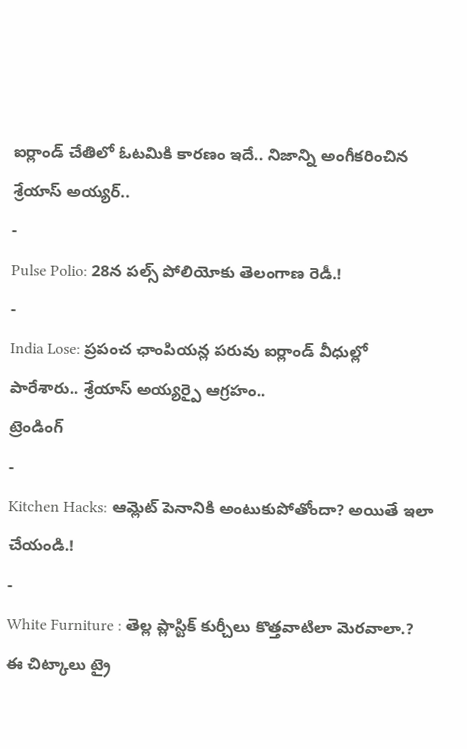ఐర్లాండ్ చేతిలో ఓటమికి కారణం ఇదే.. నిజాన్ని అంగీకరించిన శ్రేయాస్ అయ్యర్..
-
Pulse Polio: 28న పల్స్ పోలియోకు తెలంగాణ రెడీ.!
-
India Lose: ప్రపంచ ఛాంపియన్ల పరువు ఐర్లాండ్ వీధుల్లో పారేశారు.. శ్రేయాస్ అయ్యర్పై ఆగ్రహం..
ట్రెండింగ్
-
Kitchen Hacks: ఆమ్లెట్ పెనానికి అంటుకుపోతోందా? అయితే ఇలా చేయండి.!
-
White Furniture : తెల్ల ప్లాస్టిక్ కుర్చీలు కొత్తవాటిలా మెరవాలా.? ఈ చిట్కాలు ట్రై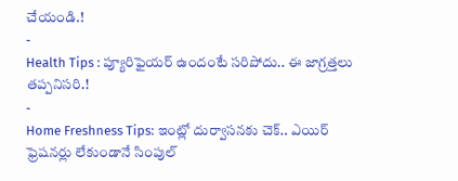చేయండి.!
-
Health Tips : ప్యూరిఫైయర్ ఉందంటే సరిపోదు.. ఈ జాగ్రత్తలు తప్పనిసరి.!
-
Home Freshness Tips: ఇంట్లో దుర్వాసనకు చెక్.. ఎయిర్ ఫ్రెషనర్లు లేకుండానే సింపుల్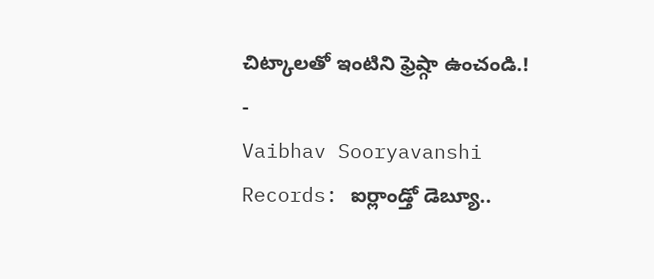చిట్కాలతో ఇంటిని ఫ్రెష్గా ఉంచండి.!
-
Vaibhav Sooryavanshi Records: ఐర్లాండ్తో డెబ్యూ..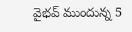వైభవ్ ముందున్న 5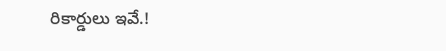రికార్డులు ఇవే.!